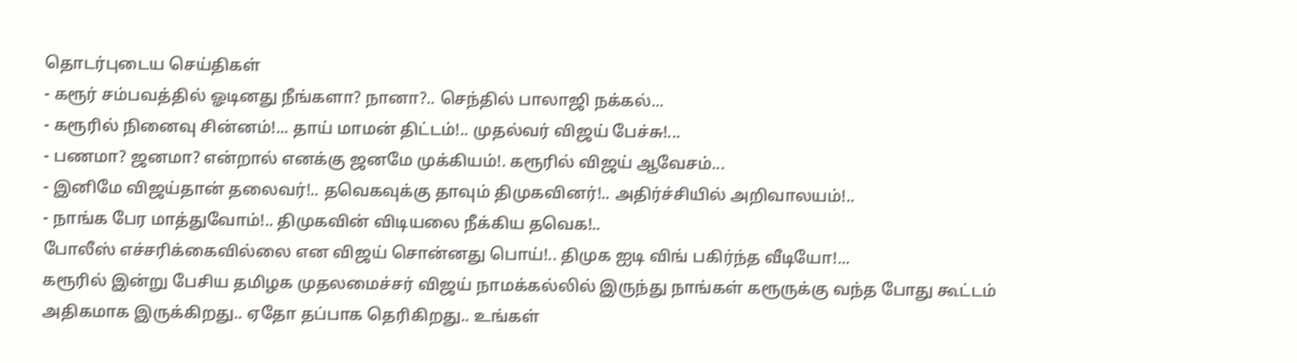தொடர்புடைய செய்திகள்
- கரூர் சம்பவத்தில் ஓடினது நீங்களா? நானா?.. செந்தில் பாலாஜி நக்கல்...
- கரூரில் நினைவு சின்னம்!... தாய் மாமன் திட்டம்!.. முதல்வர் விஜய் பேச்சு!...
- பணமா? ஜனமா? என்றால் எனக்கு ஜனமே முக்கியம்!. கரூரில் விஜய் ஆவேசம்...
- இனிமே விஜய்தான் தலைவர்!.. தவெகவுக்கு தாவும் திமுகவினர்!.. அதிர்ச்சியில் அறிவாலயம்!..
- நாங்க பேர மாத்துவோம்!.. திமுகவின் விடியலை நீக்கிய தவெக!..
போலீஸ் எச்சரிக்கைவில்லை என விஜய் சொன்னது பொய்!.. திமுக ஐடி விங் பகிர்ந்த வீடியோ!...
கரூரில் இன்று பேசிய தமிழக முதலமைச்சர் விஜய் நாமக்கல்லில் இருந்து நாங்கள் கரூருக்கு வந்த போது கூட்டம் அதிகமாக இருக்கிறது.. ஏதோ தப்பாக தெரிகிறது.. உங்கள்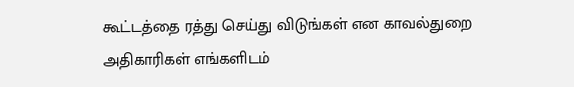கூட்டத்தை ரத்து செய்து விடுங்கள் என காவல்துறை அதிகாரிகள் எங்களிடம்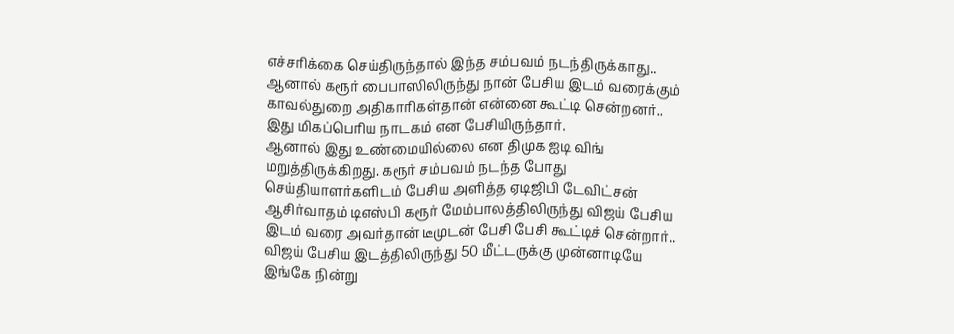எச்சரிக்கை செய்திருந்தால் இந்த சம்பவம் நடந்திருக்காது.. ஆனால் கரூர் பைபாஸிலிருந்து நான் பேசிய இடம் வரைக்கும் காவல்துறை அதிகாரிகள்தான் என்னை கூட்டி சென்றனர்.. இது மிகப்பெரிய நாடகம் என பேசியிருந்தார்.
ஆனால் இது உண்மையில்லை என திமுக ஐடி விங் மறுத்திருக்கிறது. கரூர் சம்பவம் நடந்த போது செய்தியாளர்களிடம் பேசிய அளித்த ஏடிஜிபி டேவிட்சன் ஆசிர்வாதம் டிஎஸ்பி கரூர் மேம்பாலத்திலிருந்து விஜய் பேசிய இடம் வரை அவர்தான் டீமுடன் பேசி பேசி கூட்டிச் சென்றார்.. விஜய் பேசிய இடத்திலிருந்து 50 மீட்டருக்கு முன்னாடியே இங்கே நின்று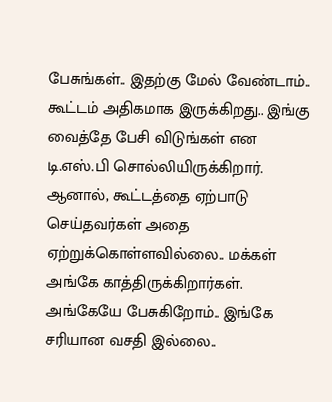பேசுங்கள்.. இதற்கு மேல் வேண்டாம்.. கூட்டம் அதிகமாக இருக்கிறது.. இங்கு வைத்தே பேசி விடுங்கள் என டி.எஸ்.பி சொல்லியிருக்கிறார்.
ஆனால், கூட்டத்தை ஏற்பாடு செய்தவர்கள் அதை ஏற்றுக்கொள்ளவில்லை.. மக்கள் அங்கே காத்திருக்கிறார்கள். அங்கேயே பேசுகிறோம்.. இங்கே சரியான வசதி இல்லை..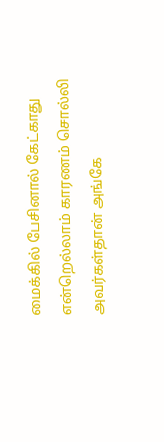மைக்கில் பேசினால் கேட்காது என்றெல்லாம் காரணம் சொல்லி அவர்கள்தான் அங்கே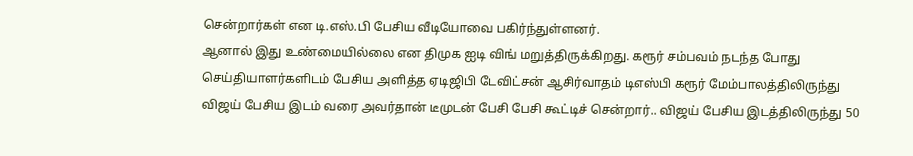சென்றார்கள் என டி.எஸ்.பி பேசிய வீடியோவை பகிர்ந்துள்ளனர்.
ஆனால் இது உண்மையில்லை என திமுக ஐடி விங் மறுத்திருக்கிறது. கரூர் சம்பவம் நடந்த போது செய்தியாளர்களிடம் பேசிய அளித்த ஏடிஜிபி டேவிட்சன் ஆசிர்வாதம் டிஎஸ்பி கரூர் மேம்பாலத்திலிருந்து விஜய் பேசிய இடம் வரை அவர்தான் டீமுடன் பேசி பேசி கூட்டிச் சென்றார்.. விஜய் பேசிய இடத்திலிருந்து 50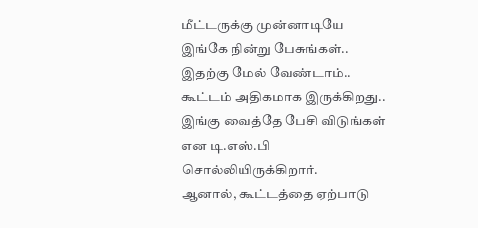மீட்டருக்கு முன்னாடியே இங்கே நின்று பேசுங்கள்.. இதற்கு மேல் வேண்டாம்.. கூட்டம் அதிகமாக இருக்கிறது.. இங்கு வைத்தே பேசி விடுங்கள் என டி.எஸ்.பி சொல்லியிருக்கிறார்.
ஆனால், கூட்டத்தை ஏற்பாடு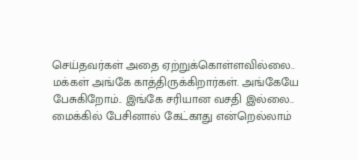செய்தவர்கள் அதை ஏற்றுக்கொள்ளவில்லை.. மக்கள் அங்கே காத்திருக்கிறார்கள். அங்கேயே பேசுகிறோம்.. இங்கே சரியான வசதி இல்லை.. மைக்கில் பேசினால் கேட்காது என்றெல்லாம்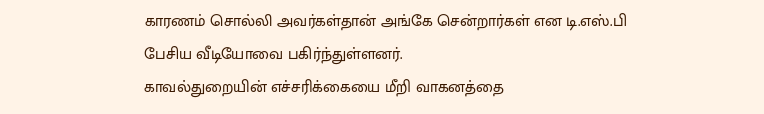காரணம் சொல்லி அவர்கள்தான் அங்கே சென்றார்கள் என டி.எஸ்.பி பேசிய வீடியோவை பகிர்ந்துள்ளனர்.
காவல்துறையின் எச்சரிக்கையை மீறி வாகனத்தை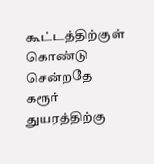கூட்டத்திற்குள் கொண்டு சென்றதே கரூர் துயரத்திற்கு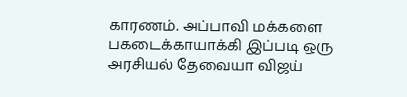காரணம். அப்பாவி மக்களை பகடைக்காயாக்கி இப்படி ஒரு அரசியல் தேவையா விஜய்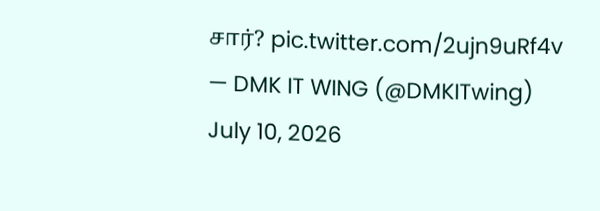சார்? pic.twitter.com/2ujn9uRf4v
— DMK IT WING (@DMKITwing) July 10, 2026